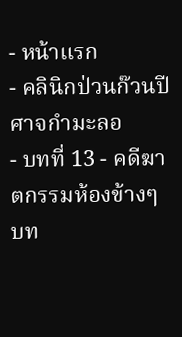- หน้าแรก
- คลินิกป่วนก๊วนปีศาจกำมะลอ
- บทที่ 13 - คดีฆาตกรรมห้องข้างๆ
บท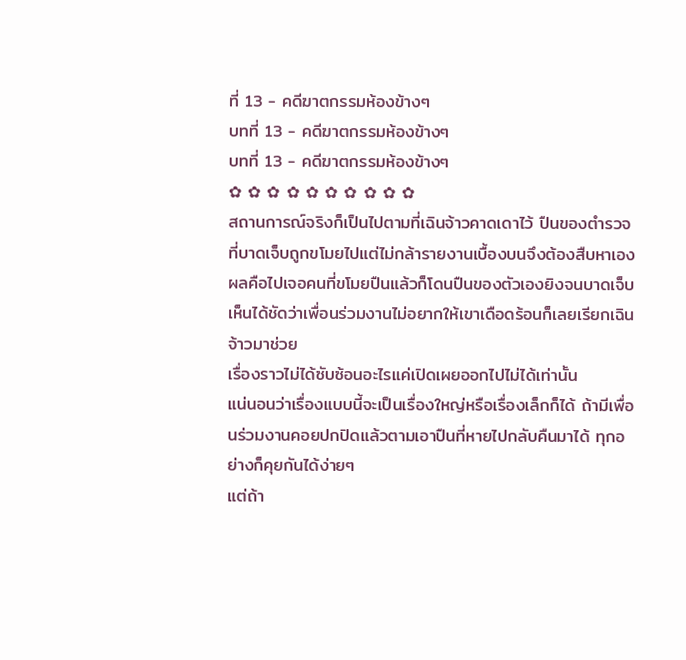ที่ 13 - คดีฆาตกรรมห้องข้างๆ
บทที่ 13 - คดีฆาตกรรมห้องข้างๆ
บทที่ 13 - คดีฆาตกรรมห้องข้างๆ
✿ ✿ ✿ ✿ ✿ ✿ ✿ ✿ ✿ ✿
สถานการณ์จริงก็เป็นไปตามที่เฉินจ้าวคาดเดาไว้ ปืนของตำรวจที่บาดเจ็บถูกขโมยไปแต่ไม่กล้ารายงานเบื้องบนจึงต้องสืบหาเอง
ผลคือไปเจอคนที่ขโมยปืนแล้วก็โดนปืนของตัวเองยิงจนบาดเจ็บ
เห็นได้ชัดว่าเพื่อนร่วมงานไม่อยากให้เขาเดือดร้อนก็เลยเรียกเฉินจ้าวมาช่วย
เรื่องราวไม่ได้ซับซ้อนอะไรแค่เปิดเผยออกไปไม่ได้เท่านั้น
แน่นอนว่าเรื่องแบบนี้จะเป็นเรื่องใหญ่หรือเรื่องเล็กก็ได้ ถ้ามีเพื่อนร่วมงานคอยปกปิดแล้วตามเอาปืนที่หายไปกลับคืนมาได้ ทุกอย่างก็คุยกันได้ง่ายๆ
แต่ถ้า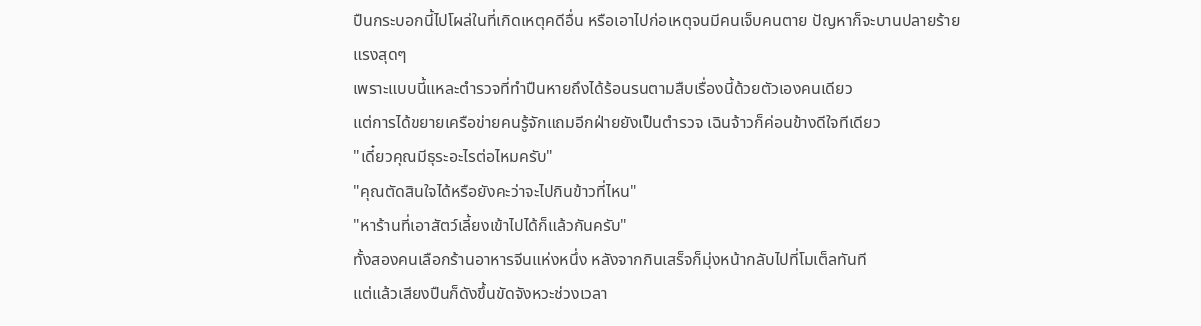ปืนกระบอกนี้ไปโผล่ในที่เกิดเหตุคดีอื่น หรือเอาไปก่อเหตุจนมีคนเจ็บคนตาย ปัญหาก็จะบานปลายร้ายแรงสุดๆ
เพราะแบบนี้แหละตำรวจที่ทำปืนหายถึงได้ร้อนรนตามสืบเรื่องนี้ด้วยตัวเองคนเดียว
แต่การได้ขยายเครือข่ายคนรู้จักแถมอีกฝ่ายยังเป็นตำรวจ เฉินจ้าวก็ค่อนข้างดีใจทีเดียว
"เดี๋ยวคุณมีธุระอะไรต่อไหมครับ"
"คุณตัดสินใจได้หรือยังคะว่าจะไปกินข้าวที่ไหน"
"หาร้านที่เอาสัตว์เลี้ยงเข้าไปได้ก็แล้วกันครับ"
ทั้งสองคนเลือกร้านอาหารจีนแห่งหนึ่ง หลังจากกินเสร็จก็มุ่งหน้ากลับไปที่โมเต็ลทันที
แต่แล้วเสียงปืนก็ดังขึ้นขัดจังหวะช่วงเวลา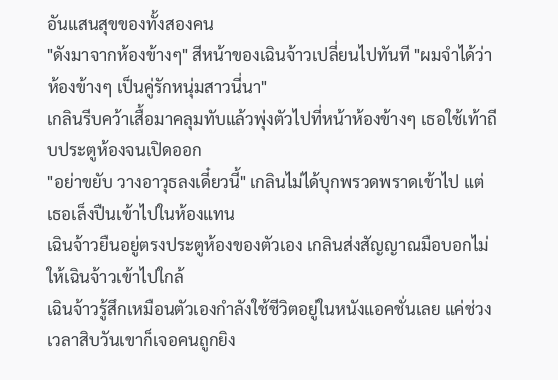อันแสนสุขของทั้งสองคน
"ดังมาจากห้องข้างๆ" สีหน้าของเฉินจ้าวเปลี่ยนไปทันที "ผมจำได้ว่าห้องข้างๆ เป็นคู่รักหนุ่มสาวนี่นา"
เกลินรีบคว้าเสื้อมาคลุมทับแล้วพุ่งตัวไปที่หน้าห้องข้างๆ เธอใช้เท้าถีบประตูห้องจนเปิดออก
"อย่าขยับ วางอาวุธลงเดี๋ยวนี้" เกลินไม่ได้บุกพรวดพราดเข้าไป แต่เธอเล็งปืนเข้าไปในห้องแทน
เฉินจ้าวยืนอยู่ตรงประตูห้องของตัวเอง เกลินส่งสัญญาณมือบอกไม่ให้เฉินจ้าวเข้าไปใกล้
เฉินจ้าวรู้สึกเหมือนตัวเองกำลังใช้ชีวิตอยู่ในหนังแอคชั่นเลย แค่ช่วงเวลาสิบวันเขาก็เจอคนถูกยิง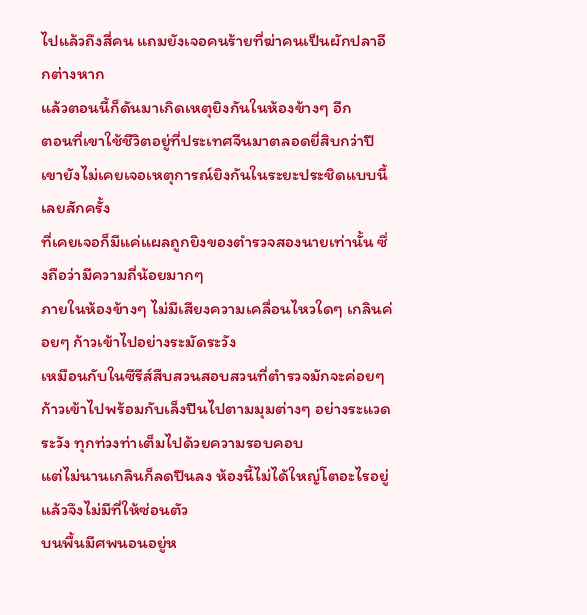ไปแล้วถึงสี่คน แถมยังเจอคนร้ายที่ฆ่าคนเป็นผักปลาอีกต่างหาก
แล้วตอนนี้ก็ดันมาเกิดเหตุยิงกันในห้องข้างๆ อีก
ตอนที่เขาใช้ชีวิตอยู่ที่ประเทศจีนมาตลอดยี่สิบกว่าปี เขายังไม่เคยเจอเหตุการณ์ยิงกันในระยะประชิดแบบนี้เลยสักครั้ง
ที่เคยเจอก็มีแค่แผลถูกยิงของตำรวจสองนายเท่านั้น ซึ่งถือว่ามีความถี่น้อยมากๆ
ภายในห้องข้างๆ ไม่มีเสียงความเคลื่อนไหวใดๆ เกลินค่อยๆ ก้าวเข้าไปอย่างระมัดระวัง
เหมือนกับในซีรีส์สืบสวนสอบสวนที่ตำรวจมักจะค่อยๆ ก้าวเข้าไปพร้อมกับเล็งปืนไปตามมุมต่างๆ อย่างระแวดระวัง ทุกท่วงท่าเต็มไปด้วยความรอบคอบ
แต่ไม่นานเกลินก็ลดปืนลง ห้องนี้ไม่ได้ใหญ่โตอะไรอยู่แล้วจึงไม่มีที่ให้ซ่อนตัว
บนพื้นมีศพนอนอยู่ห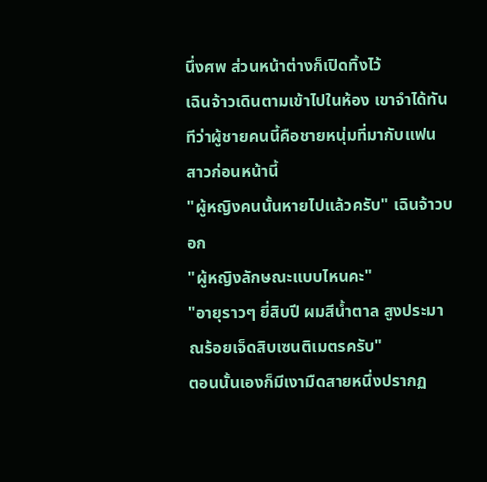นึ่งศพ ส่วนหน้าต่างก็เปิดทิ้งไว้
เฉินจ้าวเดินตามเข้าไปในห้อง เขาจำได้ทันทีว่าผู้ชายคนนี้คือชายหนุ่มที่มากับแฟนสาวก่อนหน้านี้
"ผู้หญิงคนนั้นหายไปแล้วครับ" เฉินจ้าวบอก
"ผู้หญิงลักษณะแบบไหนคะ"
"อายุราวๆ ยี่สิบปี ผมสีน้ำตาล สูงประมาณร้อยเจ็ดสิบเซนติเมตรครับ"
ตอนนั้นเองก็มีเงามืดสายหนึ่งปรากฏ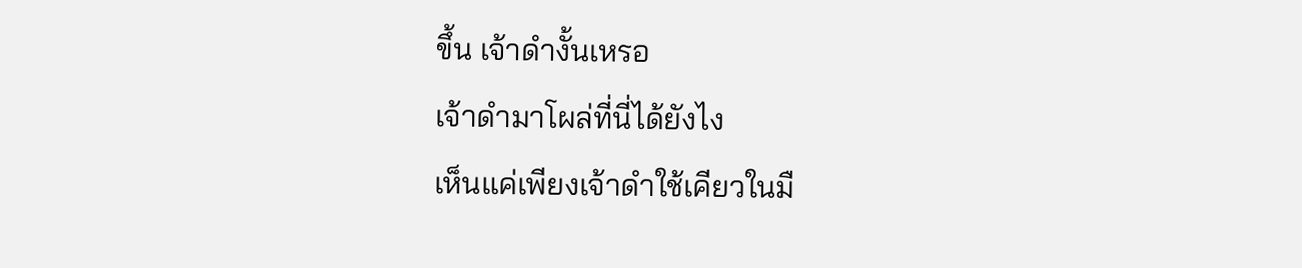ขึ้น เจ้าดำงั้นเหรอ
เจ้าดำมาโผล่ที่นี่ได้ยังไง
เห็นแค่เพียงเจ้าดำใช้เคียวในมื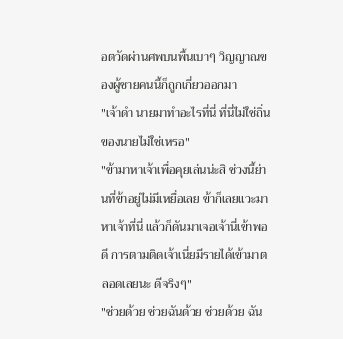อตวัดผ่านศพบนพื้นเบาๆ วิญญาณของผู้ชายคนนี้ก็ถูกเกี่ยวออกมา
"เจ้าดำ นายมาทำอะไรที่นี่ ที่นี่ไม่ใช่ถิ่นของนายไม่ใช่เหรอ"
"ข้ามาหาเจ้าเพื่อคุยเล่นน่ะสิ ช่วงนี้ย่านที่ข้าอยู่ไม่มีเหยื่อเลย ข้าก็เลยแวะมาหาเจ้าที่นี่ แล้วก็ดันมาเจอเจ้านี่เข้าพอดี การตามติดเจ้าเนี่ยมีรายได้เข้ามาตลอดเลยนะ ดีจริงๆ"
"ช่วยด้วย ช่วยฉันด้วย ช่วยด้วย ฉัน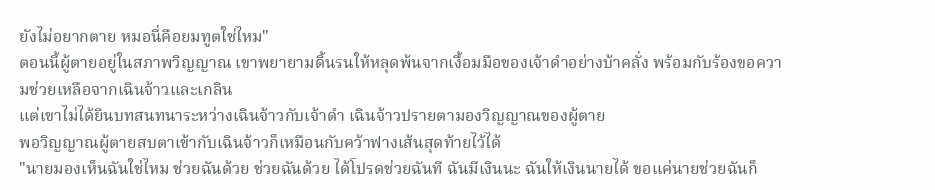ยังไม่อยากตาย หมอนี่คือยมทูตใช่ไหม"
ตอนนี้ผู้ตายอยู่ในสภาพวิญญาณ เขาพยายามดิ้นรนให้หลุดพ้นจากเงื้อมมือของเจ้าดำอย่างบ้าคลั่ง พร้อมกับร้องขอความช่วยเหลือจากเฉินจ้าวและเกลิน
แต่เขาไม่ได้ยินบทสนทนาระหว่างเฉินจ้าวกับเจ้าดำ เฉินจ้าวปรายตามองวิญญาณของผู้ตาย
พอวิญญาณผู้ตายสบตาเข้ากับเฉินจ้าวก็เหมือนกับคว้าฟางเส้นสุดท้ายไว้ได้
"นายมองเห็นฉันใช่ไหม ช่วยฉันด้วย ช่วยฉันด้วย ได้โปรดช่วยฉันที ฉันมีเงินนะ ฉันให้เงินนายได้ ขอแค่นายช่วยฉันก็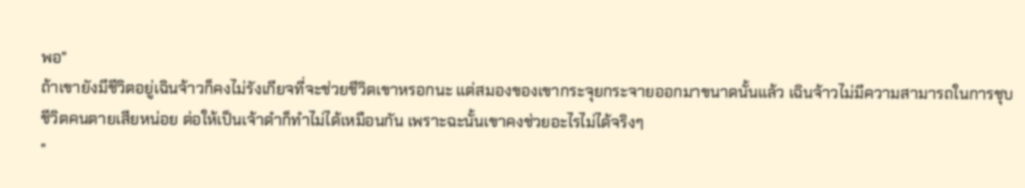พอ"
ถ้าเขายังมีชีวิตอยู่เฉินจ้าวก็คงไม่รังเกียจที่จะช่วยชีวิตเขาหรอกนะ แต่สมองของเขากระจุยกระจายออกมาขนาดนั้นแล้ว เฉินจ้าวไม่มีความสามารถในการชุบชีวิตคนตายเสียหน่อย ต่อให้เป็นเจ้าดำก็ทำไม่ได้เหมือนกัน เพราะฉะนั้นเขาคงช่วยอะไรไม่ได้จริงๆ
"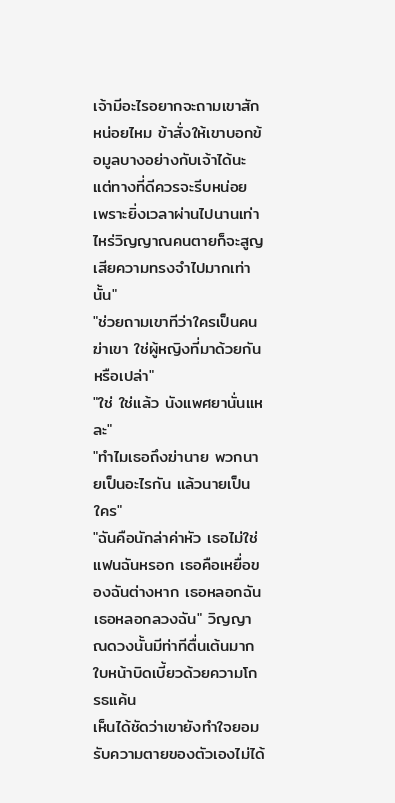เจ้ามีอะไรอยากจะถามเขาสักหน่อยไหม ข้าสั่งให้เขาบอกข้อมูลบางอย่างกับเจ้าได้นะ แต่ทางที่ดีควรจะรีบหน่อย เพราะยิ่งเวลาผ่านไปนานเท่าไหร่วิญญาณคนตายก็จะสูญเสียความทรงจำไปมากเท่านั้น"
"ช่วยถามเขาทีว่าใครเป็นคนฆ่าเขา ใช่ผู้หญิงที่มาด้วยกันหรือเปล่า"
"ใช่ ใช่แล้ว นังแพศยานั่นแหละ"
"ทำไมเธอถึงฆ่านาย พวกนายเป็นอะไรกัน แล้วนายเป็นใคร"
"ฉันคือนักล่าค่าหัว เธอไม่ใช่แฟนฉันหรอก เธอคือเหยื่อของฉันต่างหาก เธอหลอกฉัน เธอหลอกลวงฉัน" วิญญาณดวงนั้นมีท่าทีตื่นเต้นมาก ใบหน้าบิดเบี้ยวด้วยความโกรธแค้น
เห็นได้ชัดว่าเขายังทำใจยอมรับความตายของตัวเองไม่ได้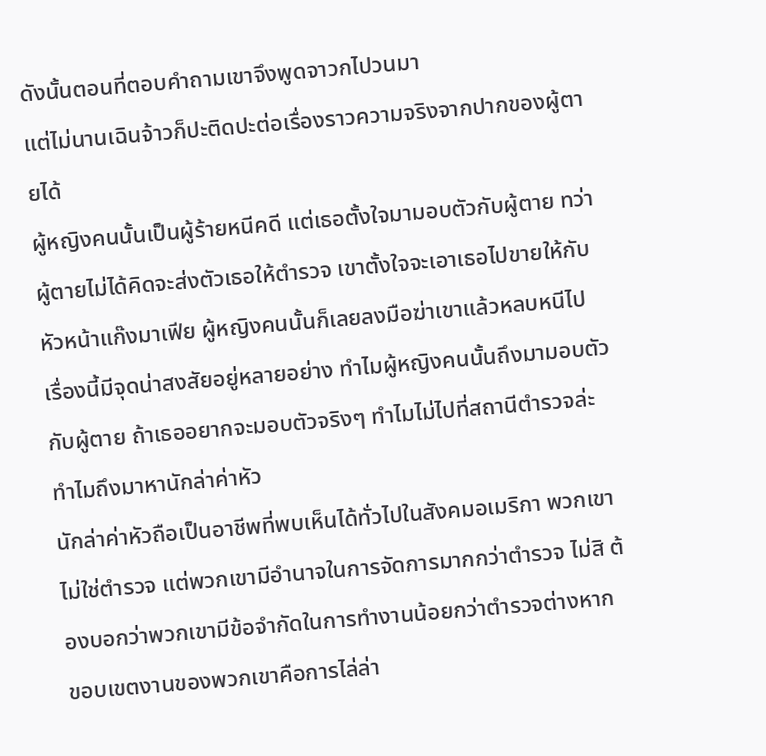ดังนั้นตอนที่ตอบคำถามเขาจึงพูดจาวกไปวนมา
แต่ไม่นานเฉินจ้าวก็ปะติดปะต่อเรื่องราวความจริงจากปากของผู้ตายได้
ผู้หญิงคนนั้นเป็นผู้ร้ายหนีคดี แต่เธอตั้งใจมามอบตัวกับผู้ตาย ทว่าผู้ตายไม่ได้คิดจะส่งตัวเธอให้ตำรวจ เขาตั้งใจจะเอาเธอไปขายให้กับหัวหน้าแก๊งมาเฟีย ผู้หญิงคนนั้นก็เลยลงมือฆ่าเขาแล้วหลบหนีไป
เรื่องนี้มีจุดน่าสงสัยอยู่หลายอย่าง ทำไมผู้หญิงคนนั้นถึงมามอบตัวกับผู้ตาย ถ้าเธออยากจะมอบตัวจริงๆ ทำไมไม่ไปที่สถานีตำรวจล่ะ ทำไมถึงมาหานักล่าค่าหัว
นักล่าค่าหัวถือเป็นอาชีพที่พบเห็นได้ทั่วไปในสังคมอเมริกา พวกเขาไม่ใช่ตำรวจ แต่พวกเขามีอำนาจในการจัดการมากกว่าตำรวจ ไม่สิ ต้องบอกว่าพวกเขามีข้อจำกัดในการทำงานน้อยกว่าตำรวจต่างหาก
ขอบเขตงานของพวกเขาคือการไล่ล่า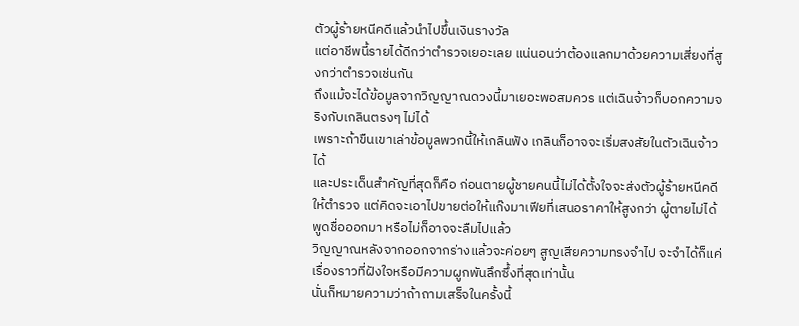ตัวผู้ร้ายหนีคดีแล้วนำไปขึ้นเงินรางวัล
แต่อาชีพนี้รายได้ดีกว่าตำรวจเยอะเลย แน่นอนว่าต้องแลกมาด้วยความเสี่ยงที่สูงกว่าตำรวจเช่นกัน
ถึงแม้จะได้ข้อมูลจากวิญญาณดวงนี้มาเยอะพอสมควร แต่เฉินจ้าวก็บอกความจริงกับเกลินตรงๆ ไม่ได้
เพราะถ้าขืนเขาเล่าข้อมูลพวกนี้ให้เกลินฟัง เกลินก็อาจจะเริ่มสงสัยในตัวเฉินจ้าวได้
และประเด็นสำคัญที่สุดก็คือ ก่อนตายผู้ชายคนนี้ไม่ได้ตั้งใจจะส่งตัวผู้ร้ายหนีคดีให้ตำรวจ แต่คิดจะเอาไปขายต่อให้แก๊งมาเฟียที่เสนอราคาให้สูงกว่า ผู้ตายไม่ได้พูดชื่อออกมา หรือไม่ก็อาจจะลืมไปแล้ว
วิญญาณหลังจากออกจากร่างแล้วจะค่อยๆ สูญเสียความทรงจำไป จะจำได้ก็แค่เรื่องราวที่ฝังใจหรือมีความผูกพันลึกซึ้งที่สุดเท่านั้น
นั่นก็หมายความว่าถ้าถามเสร็จในครั้งนี้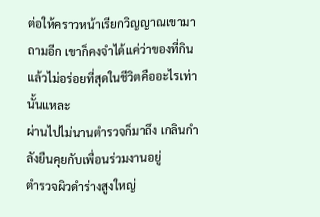ต่อให้คราวหน้าเรียกวิญญาณเขามาถามอีก เขาก็คงจำได้แค่ว่าของที่กินแล้วไม่อร่อยที่สุดในชีวิตคืออะไรเท่านั้นแหละ
ผ่านไปไม่นานตำรวจก็มาถึง เกลินกำลังยืนคุยกับเพื่อนร่วมงานอยู่
ตำรวจผิวดำร่างสูงใหญ่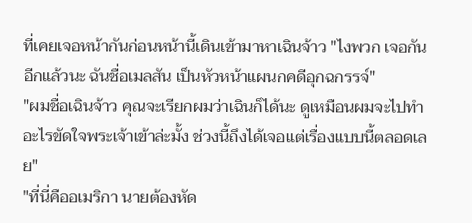ที่เคยเจอหน้ากันก่อนหน้านี้เดินเข้ามาหาเฉินจ้าว "ไงพวก เจอกันอีกแล้วนะ ฉันชื่อเมลสัน เป็นหัวหน้าแผนกคดีอุกฉกรรจ์"
"ผมชื่อเฉินจ้าว คุณจะเรียกผมว่าเฉินก็ได้นะ ดูเหมือนผมจะไปทำอะไรขัดใจพระเจ้าเข้าล่ะมั้ง ช่วงนี้ถึงได้เจอแต่เรื่องแบบนี้ตลอดเลย"
"ที่นี่คืออเมริกา นายต้องหัด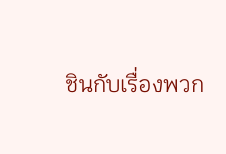ชินกับเรื่องพวก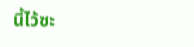นี้ไว้ซะ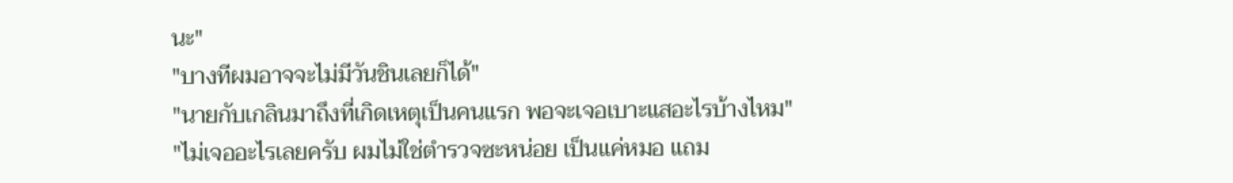นะ"
"บางทีผมอาจจะไม่มีวันชินเลยก็ได้"
"นายกับเกลินมาถึงที่เกิดเหตุเป็นคนแรก พอจะเจอเบาะแสอะไรบ้างไหม"
"ไม่เจออะไรเลยครับ ผมไม่ใช่ตำรวจซะหน่อย เป็นแค่หมอ แถม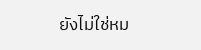ยังไม่ใช่หม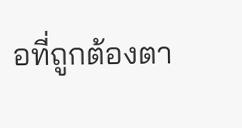อที่ถูกต้องตา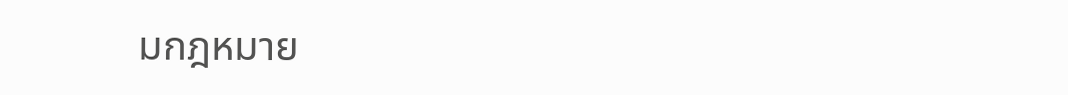มกฎหมาย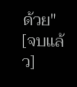ด้วย"
[จบแล้ว]